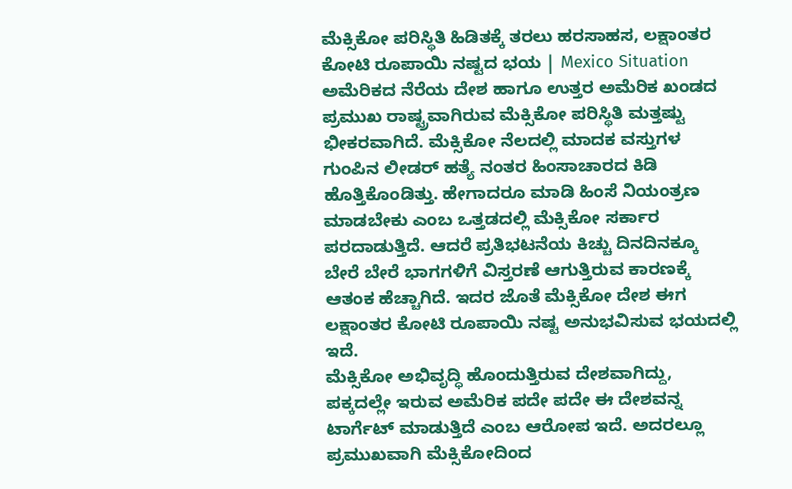ಮೆಕ್ಸಿಕೋ ಪರಿಸ್ಥಿತಿ ಹಿಡಿತಕ್ಕೆ ತರಲು ಹರಸಾಹಸ, ಲಕ್ಷಾಂತರ ಕೋಟಿ ರೂಪಾಯಿ ನಷ್ಟದ ಭಯ | Mexico Situation
ಅಮೆರಿಕದ ನೆರೆಯ ದೇಶ ಹಾಗೂ ಉತ್ತರ ಅಮೆರಿಕ ಖಂಡದ ಪ್ರಮುಖ ರಾಷ್ಟ್ರವಾಗಿರುವ ಮೆಕ್ಸಿಕೋ ಪರಿಸ್ಥಿತಿ ಮತ್ತಷ್ಟು ಭೀಕರವಾಗಿದೆ. ಮೆಕ್ಸಿಕೋ ನೆಲದಲ್ಲಿ ಮಾದಕ ವಸ್ತುಗಳ ಗುಂಪಿನ ಲೀಡರ್ ಹತ್ಯೆ ನಂತರ ಹಿಂಸಾಚಾರದ ಕಿಡಿ ಹೊತ್ತಿಕೊಂಡಿತ್ತು. ಹೇಗಾದರೂ ಮಾಡಿ ಹಿಂಸೆ ನಿಯಂತ್ರಣ ಮಾಡಬೇಕು ಎಂಬ ಒತ್ತಡದಲ್ಲಿ ಮೆಕ್ಸಿಕೋ ಸರ್ಕಾರ ಪರದಾಡುತ್ತಿದೆ. ಆದರೆ ಪ್ರತಿಭಟನೆಯ ಕಿಚ್ಚು ದಿನದಿನಕ್ಕೂ ಬೇರೆ ಬೇರೆ ಭಾಗಗಳಿಗೆ ವಿಸ್ತರಣೆ ಆಗುತ್ತಿರುವ ಕಾರಣಕ್ಕೆ ಆತಂಕ ಹೆಚ್ಚಾಗಿದೆ. ಇದರ ಜೊತೆ ಮೆಕ್ಸಿಕೋ ದೇಶ ಈಗ ಲಕ್ಷಾಂತರ ಕೋಟಿ ರೂಪಾಯಿ ನಷ್ಟ ಅನುಭವಿಸುವ ಭಯದಲ್ಲಿ ಇದೆ.
ಮೆಕ್ಸಿಕೋ ಅಭಿವೃದ್ಧಿ ಹೊಂದುತ್ತಿರುವ ದೇಶವಾಗಿದ್ದು, ಪಕ್ಕದಲ್ಲೇ ಇರುವ ಅಮೆರಿಕ ಪದೇ ಪದೇ ಈ ದೇಶವನ್ನ ಟಾರ್ಗೆಟ್ ಮಾಡುತ್ತಿದೆ ಎಂಬ ಆರೋಪ ಇದೆ. ಅದರಲ್ಲೂ ಪ್ರಮುಖವಾಗಿ ಮೆಕ್ಸಿಕೋದಿಂದ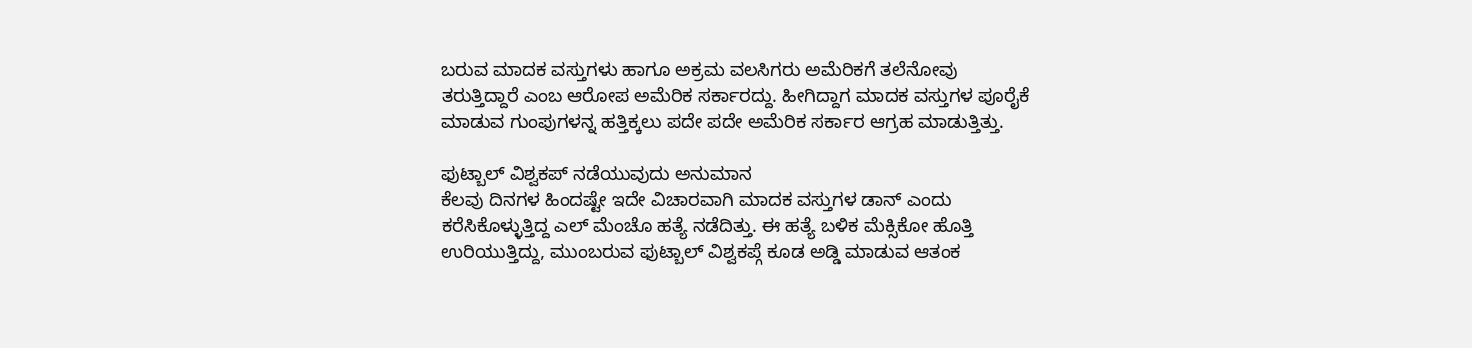ಬರುವ ಮಾದಕ ವಸ್ತುಗಳು ಹಾಗೂ ಅಕ್ರಮ ವಲಸಿಗರು ಅಮೆರಿಕಗೆ ತಲೆನೋವು ತರುತ್ತಿದ್ದಾರೆ ಎಂಬ ಆರೋಪ ಅಮೆರಿಕ ಸರ್ಕಾರದ್ದು. ಹೀಗಿದ್ದಾಗ ಮಾದಕ ವಸ್ತುಗಳ ಪೂರೈಕೆ ಮಾಡುವ ಗುಂಪುಗಳನ್ನ ಹತ್ತಿಕ್ಕಲು ಪದೇ ಪದೇ ಅಮೆರಿಕ ಸರ್ಕಾರ ಆಗ್ರಹ ಮಾಡುತ್ತಿತ್ತು.

ಫುಟ್ಬಾಲ್ ವಿಶ್ವಕಪ್ ನಡೆಯುವುದು ಅನುಮಾನ
ಕೆಲವು ದಿನಗಳ ಹಿಂದಷ್ಟೇ ಇದೇ ವಿಚಾರವಾಗಿ ಮಾದಕ ವಸ್ತುಗಳ ಡಾನ್ ಎಂದು ಕರೆಸಿಕೊಳ್ಳುತ್ತಿದ್ದ ಎಲ್ ಮೆಂಚೊ ಹತ್ಯೆ ನಡೆದಿತ್ತು. ಈ ಹತ್ಯೆ ಬಳಿಕ ಮೆಕ್ಸಿಕೋ ಹೊತ್ತಿ ಉರಿಯುತ್ತಿದ್ದು, ಮುಂಬರುವ ಫುಟ್ಬಾಲ್ ವಿಶ್ವಕಪ್ಗೆ ಕೂಡ ಅಡ್ಡಿ ಮಾಡುವ ಆತಂಕ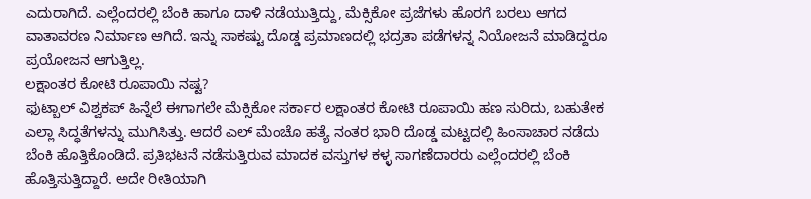ಎದುರಾಗಿದೆ. ಎಲ್ಲೆಂದರಲ್ಲಿ ಬೆಂಕಿ ಹಾಗೂ ದಾಳಿ ನಡೆಯುತ್ತಿದ್ದು, ಮೆಕ್ಸಿಕೋ ಪ್ರಜೆಗಳು ಹೊರಗೆ ಬರಲು ಆಗದ ವಾತಾವರಣ ನಿರ್ಮಾಣ ಆಗಿದೆ. ಇನ್ನು ಸಾಕಷ್ಟು ದೊಡ್ಡ ಪ್ರಮಾಣದಲ್ಲಿ ಭದ್ರತಾ ಪಡೆಗಳನ್ನ ನಿಯೋಜನೆ ಮಾಡಿದ್ದರೂ ಪ್ರಯೋಜನ ಆಗುತ್ತಿಲ್ಲ.
ಲಕ್ಷಾಂತರ ಕೋಟಿ ರೂಪಾಯಿ ನಷ್ಟ?
ಫುಟ್ಬಾಲ್ ವಿಶ್ವಕಪ್ ಹಿನ್ನೆಲೆ ಈಗಾಗಲೇ ಮೆಕ್ಸಿಕೋ ಸರ್ಕಾರ ಲಕ್ಷಾಂತರ ಕೋಟಿ ರೂಪಾಯಿ ಹಣ ಸುರಿದು, ಬಹುತೇಕ ಎಲ್ಲಾ ಸಿದ್ಧತೆಗಳನ್ನು ಮುಗಿಸಿತ್ತು. ಆದರೆ ಎಲ್ ಮೆಂಚೊ ಹತ್ಯೆ ನಂತರ ಭಾರಿ ದೊಡ್ಡ ಮಟ್ಟದಲ್ಲಿ ಹಿಂಸಾಚಾರ ನಡೆದು ಬೆಂಕಿ ಹೊತ್ತಿಕೊಂಡಿದೆ. ಪ್ರತಿಭಟನೆ ನಡೆಸುತ್ತಿರುವ ಮಾದಕ ವಸ್ತುಗಳ ಕಳ್ಳ ಸಾಗಣೆದಾರರು ಎಲ್ಲೆಂದರಲ್ಲಿ ಬೆಂಕಿ ಹೊತ್ತಿಸುತ್ತಿದ್ದಾರೆ. ಅದೇ ರೀತಿಯಾಗಿ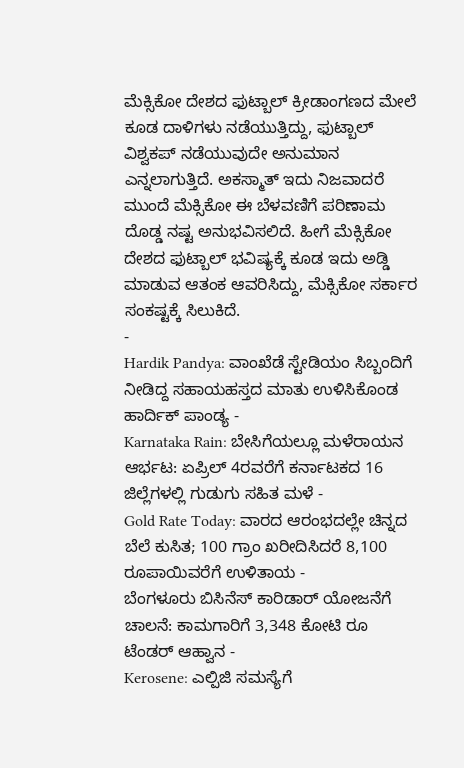ಮೆಕ್ಸಿಕೋ ದೇಶದ ಫುಟ್ಬಾಲ್ ಕ್ರೀಡಾಂಗಣದ ಮೇಲೆ ಕೂಡ ದಾಳಿಗಳು ನಡೆಯುತ್ತಿದ್ದು, ಫುಟ್ಬಾಲ್ ವಿಶ್ವಕಪ್ ನಡೆಯುವುದೇ ಅನುಮಾನ ಎನ್ನಲಾಗುತ್ತಿದೆ. ಅಕಸ್ಮಾತ್ ಇದು ನಿಜವಾದರೆ ಮುಂದೆ ಮೆಕ್ಸಿಕೋ ಈ ಬೆಳವಣಿಗೆ ಪರಿಣಾಮ ದೊಡ್ಡ ನಷ್ಟ ಅನುಭವಿಸಲಿದೆ. ಹೀಗೆ ಮೆಕ್ಸಿಕೋ ದೇಶದ ಫುಟ್ಬಾಲ್ ಭವಿಷ್ಯಕ್ಕೆ ಕೂಡ ಇದು ಅಡ್ಡಿ ಮಾಡುವ ಆತಂಕ ಆವರಿಸಿದ್ದು, ಮೆಕ್ಸಿಕೋ ಸರ್ಕಾರ ಸಂಕಷ್ಟಕ್ಕೆ ಸಿಲುಕಿದೆ.
-
Hardik Pandya: ವಾಂಖೆಡೆ ಸ್ಟೇಡಿಯಂ ಸಿಬ್ಬಂದಿಗೆ ನೀಡಿದ್ದ ಸಹಾಯಹಸ್ತದ ಮಾತು ಉಳಿಸಿಕೊಂಡ ಹಾರ್ದಿಕ್ ಪಾಂಡ್ಯ -
Karnataka Rain: ಬೇಸಿಗೆಯಲ್ಲೂ ಮಳೆರಾಯನ ಆರ್ಭಟ: ಏಪ್ರಿಲ್ 4ರವರೆಗೆ ಕರ್ನಾಟಕದ 16 ಜಿಲ್ಲೆಗಳಲ್ಲಿ ಗುಡುಗು ಸಹಿತ ಮಳೆ -
Gold Rate Today: ವಾರದ ಆರಂಭದಲ್ಲೇ ಚಿನ್ನದ ಬೆಲೆ ಕುಸಿತ; 100 ಗ್ರಾಂ ಖರೀದಿಸಿದರೆ 8,100 ರೂಪಾಯಿವರೆಗೆ ಉಳಿತಾಯ -
ಬೆಂಗಳೂರು ಬಿಸಿನೆಸ್ ಕಾರಿಡಾರ್ ಯೋಜನೆಗೆ ಚಾಲನೆ: ಕಾಮಗಾರಿಗೆ 3,348 ಕೋಟಿ ರೂ ಟೆಂಡರ್ ಆಹ್ವಾನ -
Kerosene: ಎಲ್ಪಿಜಿ ಸಮಸ್ಯೆಗೆ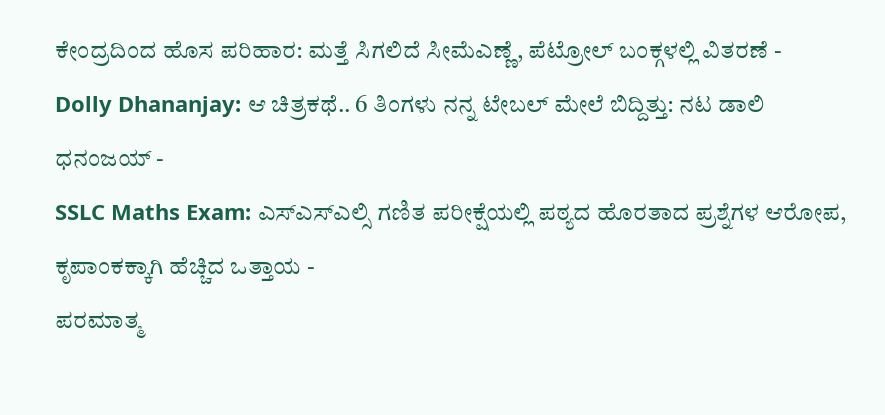ಕೇಂದ್ರದಿಂದ ಹೊಸ ಪರಿಹಾರ: ಮತ್ತೆ ಸಿಗಲಿದೆ ಸೀಮೆಎಣ್ಣೆ, ಪೆಟ್ರೋಲ್ ಬಂಕ್ಗಳಲ್ಲಿ ವಿತರಣೆ -
Dolly Dhananjay: ಆ ಚಿತ್ರಕಥೆ.. 6 ತಿಂಗಳು ನನ್ನ ಟೇಬಲ್ ಮೇಲೆ ಬಿದ್ದಿತ್ತು: ನಟ ಡಾಲಿ ಧನಂಜಯ್ -
SSLC Maths Exam: ಎಸ್ಎಸ್ಎಲ್ಸಿ ಗಣಿತ ಪರೀಕ್ಷೆಯಲ್ಲಿ ಪಠ್ಯದ ಹೊರತಾದ ಪ್ರಶ್ನೆಗಳ ಆರೋಪ, ಕೃಪಾಂಕಕ್ಕಾಗಿ ಹೆಚ್ಚಿದ ಒತ್ತಾಯ -
ಪರಮಾತ್ಮ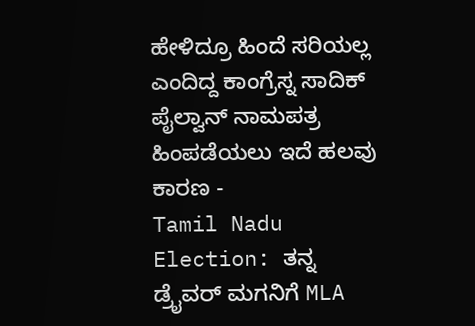ಹೇಳಿದ್ರೂ ಹಿಂದೆ ಸರಿಯಲ್ಲ ಎಂದಿದ್ದ ಕಾಂಗ್ರೆಸ್ನ ಸಾದಿಕ್ ಪೈಲ್ವಾನ್ ನಾಮಪತ್ರ ಹಿಂಪಡೆಯಲು ಇದೆ ಹಲವು ಕಾರಣ -
Tamil Nadu Election: ತನ್ನ ಡ್ರೈವರ್ ಮಗನಿಗೆ MLA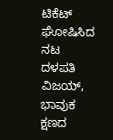ಟಿಕೆಟ್ ಘೋಷಿಸಿದ ನಟ ದಳಪತಿ ವಿಜಯ್, ಭಾವುಕ ಕ್ಷಣದ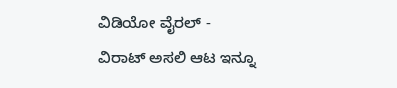ವಿಡಿಯೋ ವೈರಲ್ -
ವಿರಾಟ್ ಅಸಲಿ ಆಟ ಇನ್ನೂ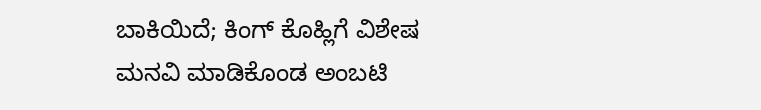ಬಾಕಿಯಿದೆ; ಕಿಂಗ್ ಕೊಹ್ಲಿಗೆ ವಿಶೇಷ ಮನವಿ ಮಾಡಿಕೊಂಡ ಅಂಬಟಿ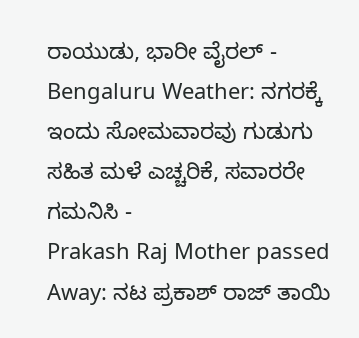ರಾಯುಡು, ಭಾರೀ ವೈರಲ್ -
Bengaluru Weather: ನಗರಕ್ಕೆ ಇಂದು ಸೋಮವಾರವು ಗುಡುಗು ಸಹಿತ ಮಳೆ ಎಚ್ಚರಿಕೆ, ಸವಾರರೇ ಗಮನಿಸಿ -
Prakash Raj Mother passed Away: ನಟ ಪ್ರಕಾಶ್ ರಾಜ್ ತಾಯಿ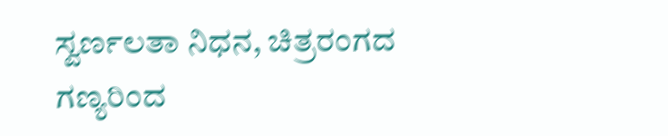ಸ್ವರ್ಣಲತಾ ನಿಧನ, ಚಿತ್ರರಂಗದ ಗಣ್ಯರಿಂದ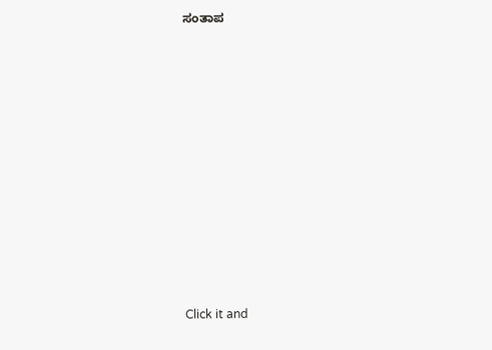ಸಂತಾಪ












Click it and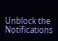Unblock the Notifications